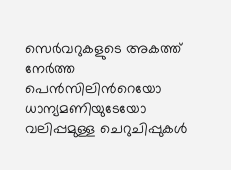സെര്‍വറുകളുടെ അകത്ത് നേര്‍ത്ത പെന്‍സിലിന്‍റെയോ ധാന്യമണിയുടേയോ വലിപ്പമുള്ള ചെറുചിപ്പുകള്‍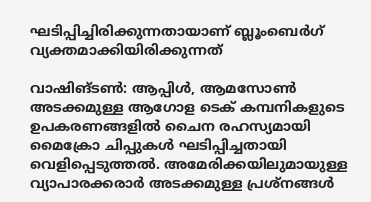ഘടിപ്പിച്ചിരിക്കുന്നതായാണ് ബ്ലൂംബെര്‍ഗ് വ്യക്തമാക്കിയിരിക്കുന്നത്

വാഷിങ്ടണ്‍: ആപ്പിള്‍, ആമസോണ്‍ അടക്കമുള്ള ആഗോള ടെക് കമ്പനികളുടെ ഉപകരണങ്ങളില്‍ ചൈന രഹസ്യമായി മൈക്രോ ചിപ്പുകള്‍ ഘടിപ്പിച്ചതായി വെളിപ്പെടുത്തല്‍. അമേരിക്കയിലുമായുള്ള വ്യാപാരക്കരാര്‍ അടക്കമുള്ള പ്രശ്‌നങ്ങള്‍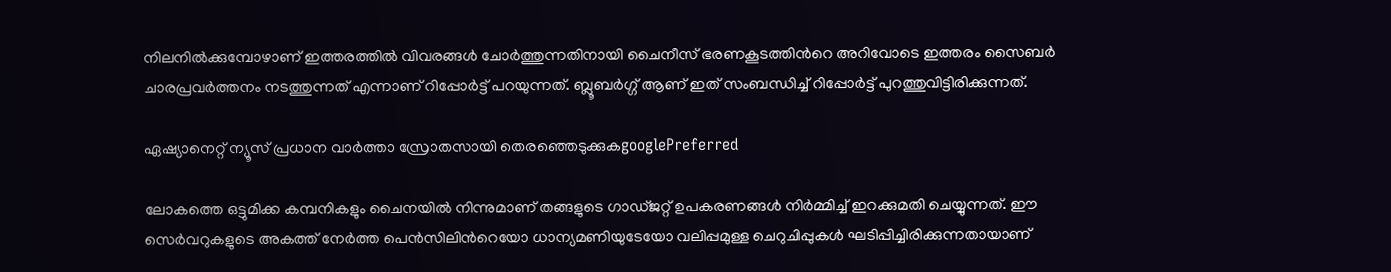നിലനില്‍ക്കുമ്പോഴാണ് ഇത്തരത്തില്‍ വിവരങ്ങള്‍ ചോര്‍ത്തുന്നതിനായി ചൈനീസ് ഭരണകൂടത്തിന്‍റെ അറിവോടെ ഇത്തരം സൈബര്‍ ചാരപ്രവര്‍ത്തനം നടത്തുന്നത് എന്നാണ് റിപ്പോര്‍ട്ട് പറയുന്നത്. ബ്ലൂബര്‍ഗ്ഗ് ആണ് ഇത് സംബന്ധിച്ച് റിപ്പോര്‍ട്ട് പുറത്തുവിട്ടിരിക്കുന്നത്.

ഏഷ്യാനെറ്റ് ന്യൂസ് പ്രധാന വാർത്താ സ്രോതസായി തെരഞ്ഞെടുക്കുകgooglePreferred

ലോകത്തെ ഒട്ടുമിക്ക കമ്പനികളും ചൈനയില്‍ നിന്നുമാണ് തങ്ങളുടെ ഗാഡ്ജറ്റ് ഉപകരണങ്ങള്‍ നിര്‍മ്മിച്ച് ഇറക്കുമതി ചെയ്യുന്നത്. ഈ സെര്‍വറുകളുടെ അകത്ത് നേര്‍ത്ത പെന്‍സിലിന്‍റെയോ ധാന്യമണിയുടേയോ വലിപ്പമുള്ള ചെറുചിപ്പുകള്‍ ഘടിപ്പിച്ചിരിക്കുന്നതായാണ്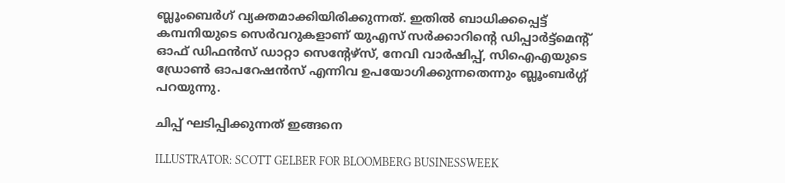ബ്ലൂംബെര്‍ഗ് വ്യക്തമാക്കിയിരിക്കുന്നത്. ഇതില്‍ ബാധിക്കപ്പെട്ട് കമ്പനിയുടെ സെര്‍വറുകളാണ് യുഎസ് സര്‍ക്കാറിന്‍റെ ഡിപ്പാര്‍ട്ട്‌മെന്റ് ഓഫ് ഡിഫന്‍സ് ഡാറ്റാ സെന്റേഴ്‌സ്, നേവി വാര്‍ഷിപ്പ്, സിഐഎയുടെ ഡ്രോണ്‍ ഓപറേഷന്‍സ് എന്നിവ ഉപയോഗിക്കുന്നതെന്നും ബ്ലൂംബര്‍ഗ്ഗ് പറയുന്നു.

ചിപ്പ് ഘടിപ്പിക്കുന്നത് ഇങ്ങനെ

ILLUSTRATOR: SCOTT GELBER FOR BLOOMBERG BUSINESSWEEK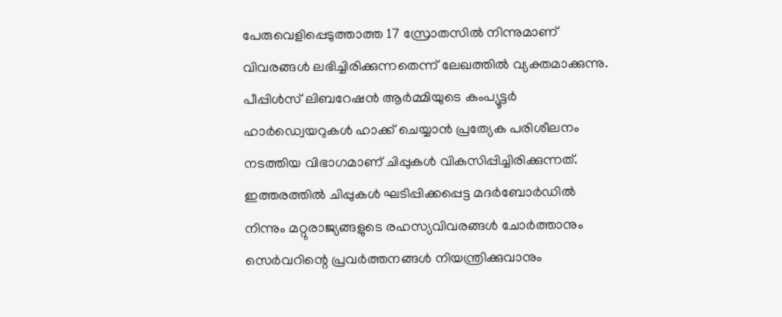പേരുവെളിപ്പെടുത്താത്ത 17 സ്രോതസില്‍ നിന്നുമാണ് വിവരങ്ങള്‍ ലഭിച്ചിരിക്കുന്നതെന്ന് ലേഖത്തില്‍ വ്യക്തമാക്കുന്നു. പീപ്പിള്‍സ് ലിബറേഷന്‍ ആര്‍മ്മിയുടെ കംപ്യൂട്ടര്‍ ഹാര്‍ഡ്വെയറുകള്‍ ഹാക്ക് ചെയ്യാന്‍ പ്രത്യേക പരിശീലനം നടത്തിയ വിഭാഗമാണ് ചിപ്പുകള്‍ വികസിപ്പിച്ചിരിക്കുന്നത്. ഇത്തരത്തില്‍ ചിപ്പുകള്‍ ഘടിപ്പിക്കപ്പെട്ട മദര്‍ബോര്‍ഡില്‍ നിന്നും മറ്റുരാജ്യങ്ങളുടെ രഹസ്യവിവരങ്ങള്‍ ചോര്‍ത്താനും സെര്‍വറിന്റെ പ്രവര്‍ത്തനങ്ങള്‍ നിയന്ത്രിക്കുവാനും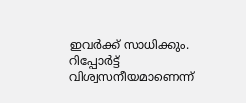ഇവര്‍ക്ക് സാധിക്കും. റിപ്പോര്‍ട്ട് വിശ്വസനീയമാണെന്ന്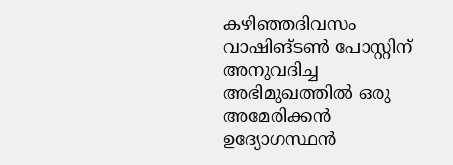കഴിഞ്ഞദിവസം വാഷിങ്ടണ്‍ പോസ്റ്റിന് അനുവദിച്ച അഭിമുഖത്തില്‍ ഒരു അമേരിക്കന്‍ ഉദ്യോഗസ്ഥന്‍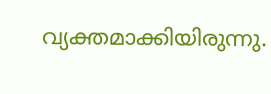വ്യക്തമാക്കിയിരുന്നു.